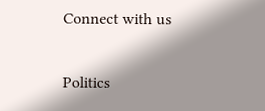Connect with us

Politics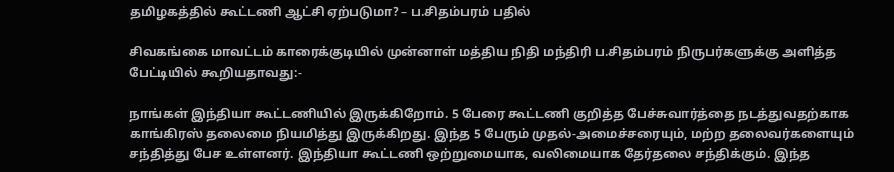தமிழகத்தில் கூட்டணி ஆட்சி ஏற்படுமா? – ப.சிதம்பரம் பதில்

சிவகங்கை மாவட்டம் காரைக்குடியில் முன்னாள் மத்திய நிதி மந்திரி ப.சிதம்பரம் நிருபர்களுக்கு அளித்த பேட்டியில் கூறியதாவது:-

நாங்கள் இந்தியா கூட்டணியில் இருக்கிறோம். 5 பேரை கூட்டணி குறித்த பேச்சுவார்த்தை நடத்துவதற்காக காங்கிரஸ் தலைமை நியமித்து இருக்கிறது. இந்த 5 பேரும் முதல்-அமைச்சரையும், மற்ற தலைவர்களையும் சந்தித்து பேச உள்ளனர். இந்தியா கூட்டணி ஒற்றுமையாக, வலிமையாக தேர்தலை சந்திக்கும். இந்த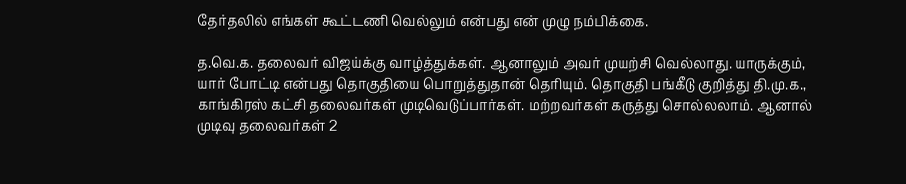தேர்தலில் எங்கள் கூட்டணி வெல்லும் என்பது என் முழு நம்பிக்கை.

த.வெ.க. தலைவர் விஜய்க்கு வாழ்த்துக்கள். ஆனாலும் அவர் முயற்சி வெல்லாது. யாருக்கும், யார் போட்டி என்பது தொகுதியை பொறுத்துதான் தெரியும். தொகுதி பங்கீடு குறித்து தி.மு.க., காங்கிரஸ் கட்சி தலைவர்கள் முடிவெடுப்பார்கள். மற்றவர்கள் கருத்து சொல்லலாம். ஆனால் முடிவு தலைவர்கள் 2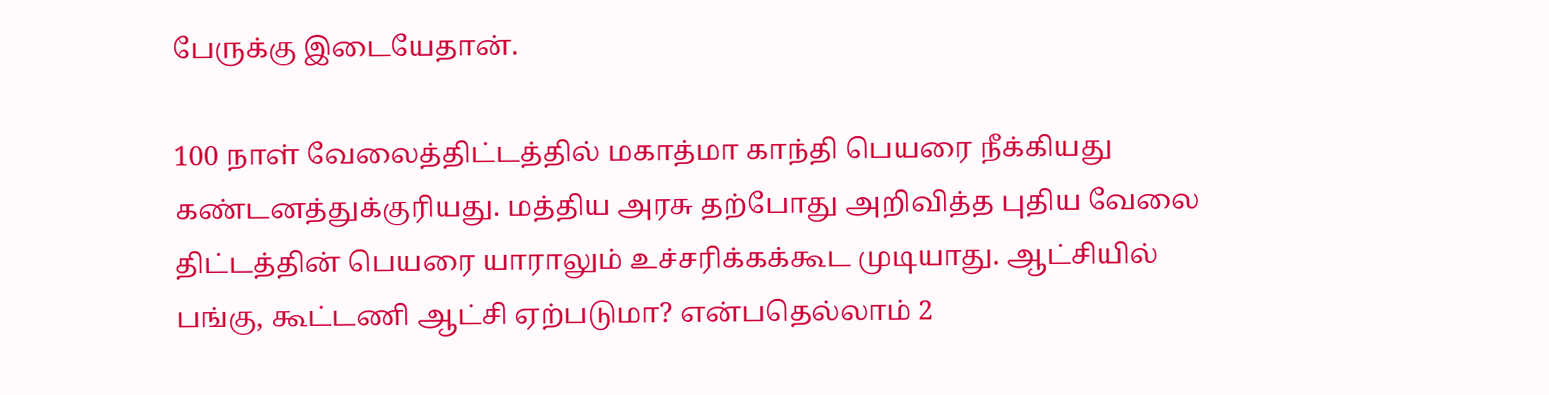பேருக்கு இடையேதான்.

100 நாள் வேலைத்திட்டத்தில் மகாத்மா காந்தி பெயரை நீக்கியது கண்டனத்துக்குரியது. மத்திய அரசு தற்போது அறிவித்த புதிய வேலை திட்டத்தின் பெயரை யாராலும் உச்சரிக்கக்கூட முடியாது. ஆட்சியில் பங்கு, கூட்டணி ஆட்சி ஏற்படுமா? என்பதெல்லாம் 2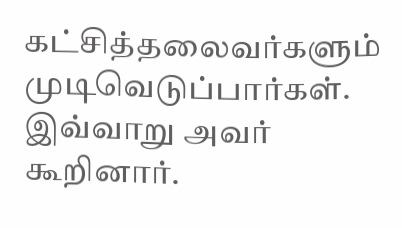கட்சித்தலைவர்களும் முடிவெடுப்பார்கள். இவ்வாறு அவர் கூறினார்.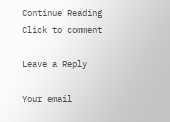Continue Reading
Click to comment

Leave a Reply

Your email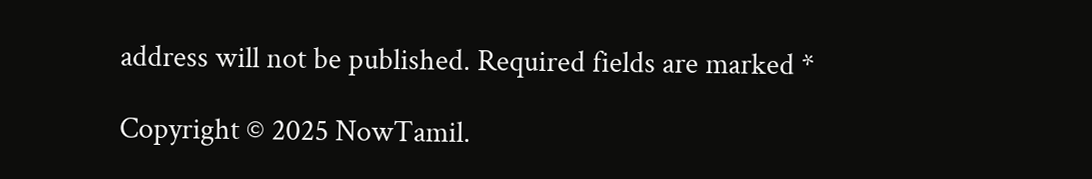address will not be published. Required fields are marked *

Copyright © 2025 NowTamil.